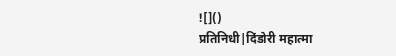![]()
प्रतिनिधी|दिंडोरी महात्मा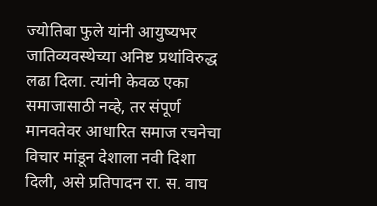ज्योतिबा फुले यांनी आयुष्यभर जातिव्यवस्थेच्या अनिष्ट प्रथांविरुद्ध लढा दिला. त्यांनी केवळ एका समाजासाठी नव्हे, तर संपूर्ण मानवतेवर आधारित समाज रचनेचा विचार मांडून देशाला नवी दिशा दिली, असे प्रतिपादन रा. स. वाघ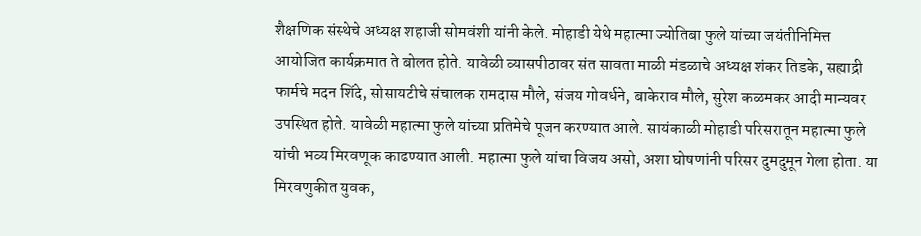शैक्षणिक संस्थेचे अध्यक्ष शहाजी सोमवंशी यांनी केले. मोहाडी येथे महात्मा ज्योतिबा फुले यांच्या जयंतीनिमित्त आयोजित कार्यक्रमात ते बोलत होते. यावेळी व्यासपीठावर संत सावता माळी मंडळाचे अध्यक्ष शंकर तिडके, सह्याद्री फार्मचे मदन शिंदे, सोसायटीचे संचालक रामदास मौले, संजय गोवर्धने, बाकेराव मौले, सुरेश कळमकर आदी मान्यवर उपस्थित होते. यावेळी महात्मा फुले यांच्या प्रतिमेचे पूजन करण्यात आले. सायंकाळी मोहाडी परिसरातून महात्मा फुले यांची भव्य मिरवणूक काढण्यात आली. महात्मा फुले यांचा विजय असो, अशा घोषणांनी परिसर दुमदुमून गेला होता. या मिरवणुकीत युवक,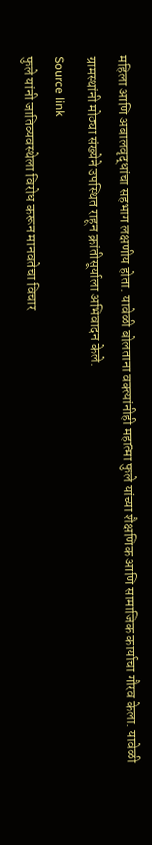महिला आणि अबालवृद्धांचा सहभाग लक्षणीय होता. यावेळी बोलताना वक्त्यांनीही महात्मा फुले यांच्या शैक्षणिक आणि सामाजिक कार्याचा गौरव केला. यावेळी ग्रामस्थांनी मोठ्या संख्येने उपस्थित राहून क्रांतीसूर्याला अभिवादन केले.
Source link
फुले यांनी जातिव्यवस्थेला विरोध करून मानवतेचा विचार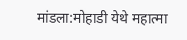मांडला:मोहाडी येथे महात्मा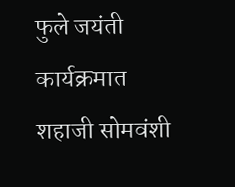फुले जयंती कार्यक्रमात शहाजी सोमवंशी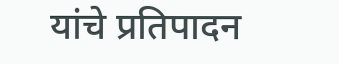यांचे प्रतिपादन